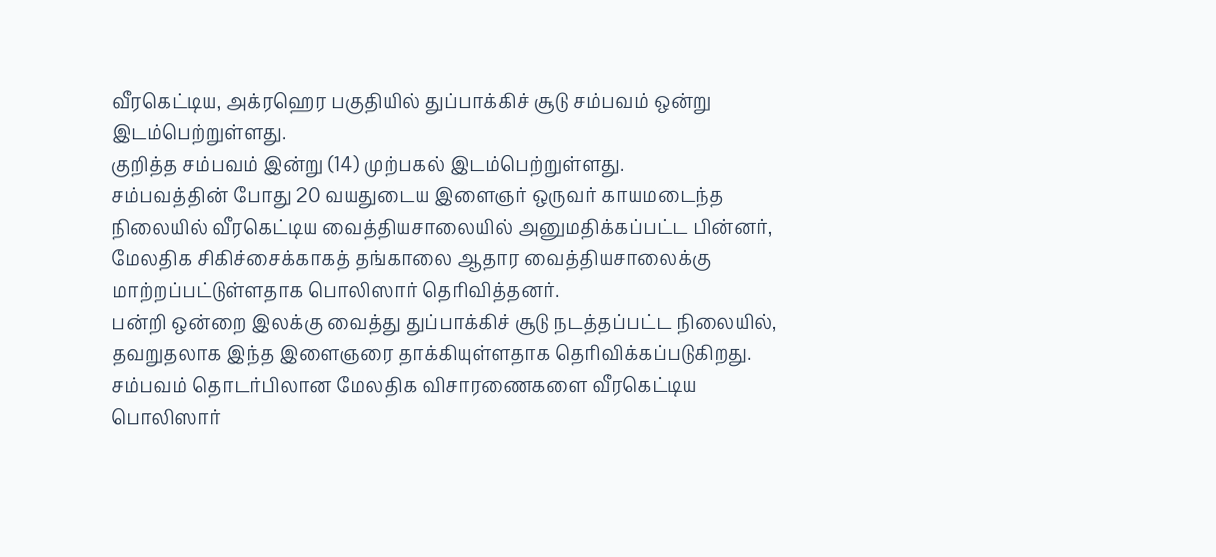வீரகெட்டிய, அக்ரஹெர பகுதியில் துப்பாக்கிச் சூடு சம்பவம் ஒன்று இடம்பெற்றுள்ளது.
குறித்த சம்பவம் இன்று (14) முற்பகல் இடம்பெற்றுள்ளது.
சம்பவத்தின் போது 20 வயதுடைய இளைஞர் ஒருவர் காயமடைந்த நிலையில் வீரகெட்டிய வைத்தியசாலையில் அனுமதிக்கப்பட்ட பின்னர், மேலதிக சிகிச்சைக்காகத் தங்காலை ஆதார வைத்தியசாலைக்கு மாற்றப்பட்டுள்ளதாக பொலிஸார் தெரிவித்தனர்.
பன்றி ஒன்றை இலக்கு வைத்து துப்பாக்கிச் சூடு நடத்தப்பட்ட நிலையில், தவறுதலாக இந்த இளைஞரை தாக்கியுள்ளதாக தெரிவிக்கப்படுகிறது.
சம்பவம் தொடர்பிலான மேலதிக விசாரணைகளை வீரகெட்டிய பொலிஸார்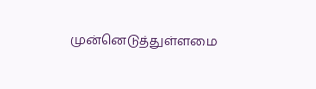முன்னெடுத்துள்ளமை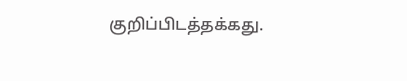குறிப்பிடத்தக்கது.